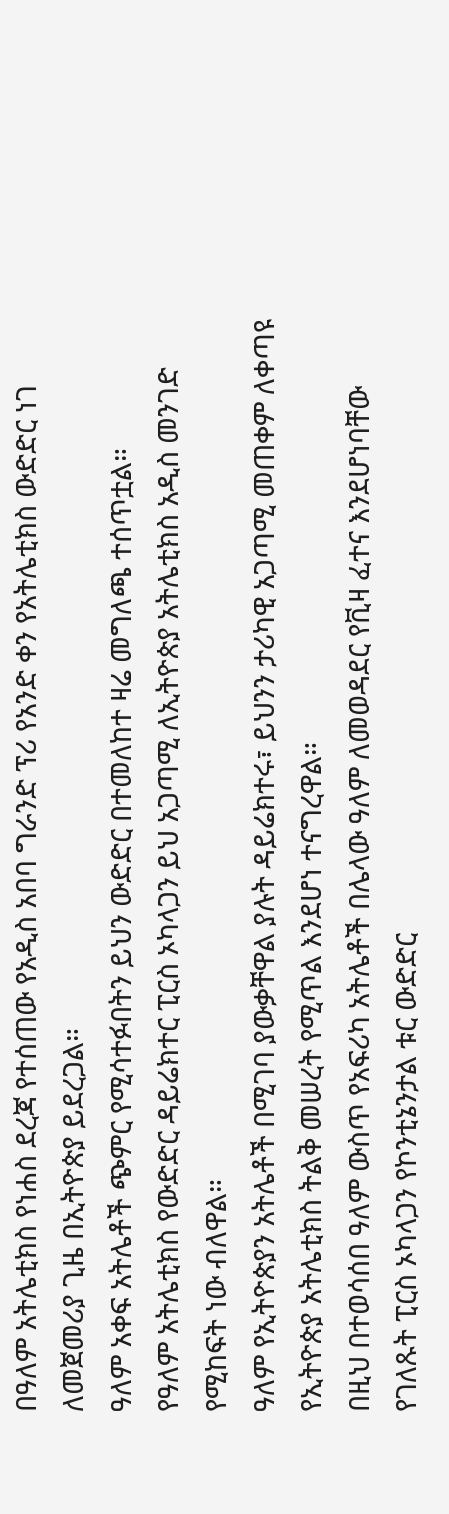በዓለም አትሌቲክስ የነሐስ ደረጃ የተሰጠው የአዲስ አበባ ግራንድ ፕሪ የአንድ ቀን የአትሌቲክስ ውድድር ነገ ለመጀመሪያ ጊዜ በኢትዮጵያ ይደረጋል።
ዓለም አቀፍ አትሌቶች ጭምር የሚሳተፉበትን ይህን ውድድር በተመለከተ ዛሬ መግለጫ ተሰጥቷል።
የዓለም አትሌቲክስ የውድድር ዳይሬክተር ፒርስ ኦካላጋን ይህ አጋጣሚ ለኢትዮጵያ አትሌቲክስ አዲስ መንገድ የሚከፍት ነው ብለዋል።
ዓለም የኢትዮጵያን አትሌቶች በሚገባ ያውቃቸዋል ያሉት ዳይሬክተሩ፣ ይህንን ታሪካዊ አጋጣሚ መጠቀም ለቀጣዩ የኢትዮጵያ አትሌቲክስ ትልቅ መሠረት የሚጥል እንደሆነ ተናግረዋል።
በዚህ በተወሳሰበ ዓለም ውስጥ የአፍሪካ አትሌቶች በሌላው ዓለም ለመወዳደር የቪዛ ፈተና እንደሆነባቸው የገለጹት ፒርስ ኦካላጋን የኮንቲኔንታል ቱር ውድድር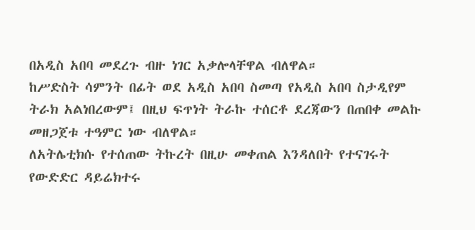በአዲስ አበባ መደረጉ ብዙ ነገር አቃሎላቸዋል ብለዋል።
ከሥድስት ሳምንት በፊት ወደ አዲስ አበባ ስመጣ የአዲስ አበባ ስታዲየም ትራክ አልነበረውም፤ በዚህ ፍጥነት ትራኩ ተሰርቶ ደረጃውን በጠበቀ መልኩ መዘጋጀቱ ተዓምር ነው ብለዋል።
ለአትሌቲክሱ የተሰጠው ትኩረት በዚሁ መቀጠል እንዳለበት የተናገሩት የውድድር ዳይሬክተሩ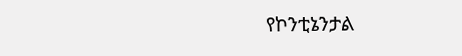የኮንቲኔንታል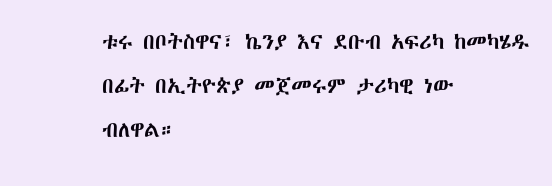ቱሩ በቦትስዋና፣ ኬንያ እና ደቡብ አፍሪካ ከመካሄዱ በፊት በኢትዮጵያ መጀመሩም ታሪካዊ ነው ብለዋል።